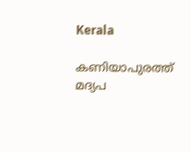Kerala

കണിയാപുരത്ത് മദ്യപ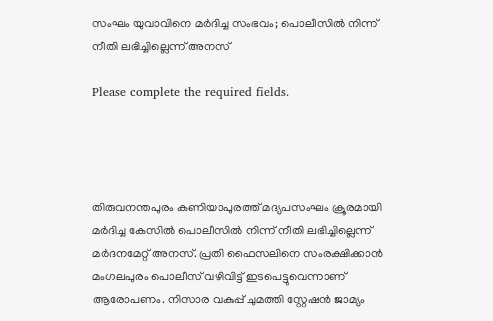സംഘം യുവാവിനെ മര്‍ദിച്ച സംഭവം; പൊലീസില്‍ നിന്ന് നീതി ലഭിച്ചില്ലെന്ന് അനസ്

Please complete the required fields.




തിരുവനന്തപുരം കണിയാപുരത്ത് മദ്യപസംഘം ക്രൂരമായി മര്‍ദിച്ച കേസില്‍ പൊലീസില്‍ നിന്ന് നീതി ലഭിച്ചില്ലെന്ന് മര്‍ദനമേറ്റ് അനസ്. പ്രതി ഫൈസലിനെ സംരക്ഷിക്കാന്‍ മംഗലപുരം പൊലീസ് വഴിവിട്ട് ഇടപെട്ടുവെന്നാണ് ആരോപണം. നിസാര വകുപ്പ് ചുമത്തി സ്റ്റേഷന്‍ ജാമ്യം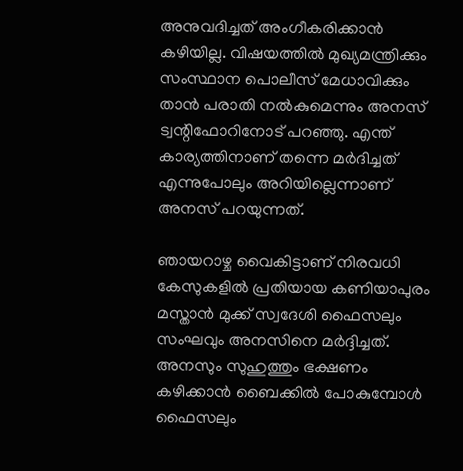അനുവദിച്ചത് അംഗീകരിക്കാന്‍ കഴിയില്ല. വിഷയത്തില്‍ മുഖ്യമന്ത്രിക്കും സംസ്ഥാന പൊലീസ് മേധാവിക്കും താന്‍ പരാതി നല്‍കുമെന്നും അനസ് ട്വന്റിഫോറിനോട് പറഞ്ഞു. എന്ത് കാര്യത്തിനാണ് തന്നെ മര്‍ദിച്ചത് എന്നുപോലും അറിയില്ലെന്നാണ് അനസ് പറയുന്നത്.

ഞായറാഴ്ച വൈകിട്ടാണ് നിരവധി കേസുകളില്‍ പ്രതിയായ കണിയാപുരം മസ്താന്‍ മുക്ക് സ്വദേശി ഫൈസലും സംഘവും അനസിനെ മര്‍ദ്ദിച്ചത്. അനസും സുഹുത്തും ഭക്ഷണം കഴിക്കാന്‍ ബൈക്കില്‍ പോകുമ്പോള്‍ ഫൈസലും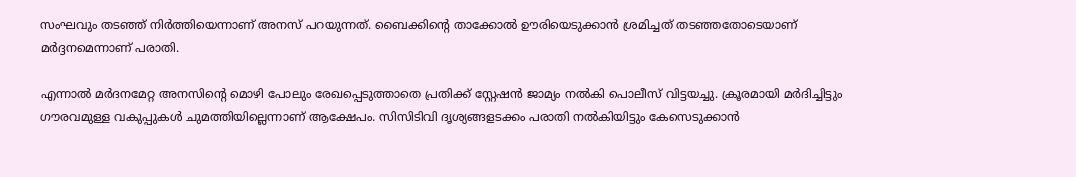സംഘവും തടഞ്ഞ് നിര്‍ത്തിയെന്നാണ് അനസ് പറയുന്നത്. ബൈക്കിന്റെ താക്കോല്‍ ഊരിയെടുക്കാന്‍ ശ്രമിച്ചത് തടഞ്ഞതോടെയാണ് മര്‍ദ്ദനമെന്നാണ് പരാതി.

എന്നാല്‍ മര്‍ദനമേറ്റ അനസിന്റെ മൊഴി പോലും രേഖപ്പെടുത്താതെ പ്രതിക്ക് സ്റ്റേഷന്‍ ജാമ്യം നല്‍കി പൊലീസ് വിട്ടയച്ചു. ക്രൂരമായി മര്‍ദിച്ചിട്ടും ഗൗരവമുള്ള വകുപ്പുകള്‍ ചുമത്തിയില്ലെന്നാണ് ആക്ഷേപം. സിസിടിവി ദൃശ്യങ്ങളടക്കം പരാതി നല്‍കിയിട്ടും കേസെടുക്കാന്‍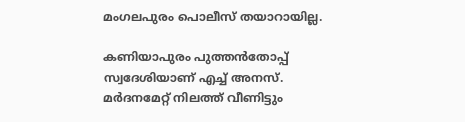മംഗലപുരം പൊലീസ് തയാറായില്ല.

കണിയാപുരം പുത്തന്‍തോപ്പ് സ്വദേശിയാണ് എച്ച് അനസ്. മര്‍ദനമേറ്റ് നിലത്ത് വീണിട്ടും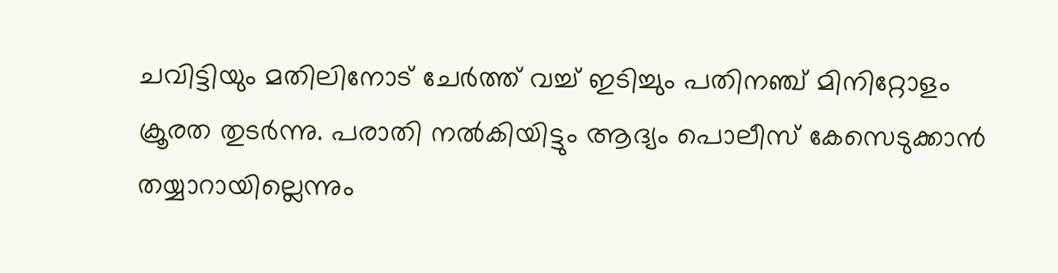ചവിട്ടിയും മതിലിനോട് ചേര്‍ത്ത് വച്ച് ഇടിച്ചും പതിനഞ്ച് മിനിറ്റോളം ക്രൂരത തുടര്‍ന്നു. പരാതി നല്‍കിയിട്ടും ആദ്യം പൊലീസ് കേസെടുക്കാന്‍ തയ്യാറായില്ലെന്നും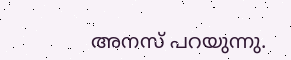അനസ് പറയുന്നു.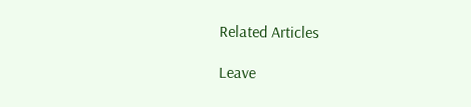Related Articles

Leave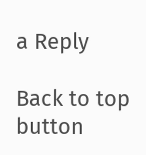a Reply

Back to top button